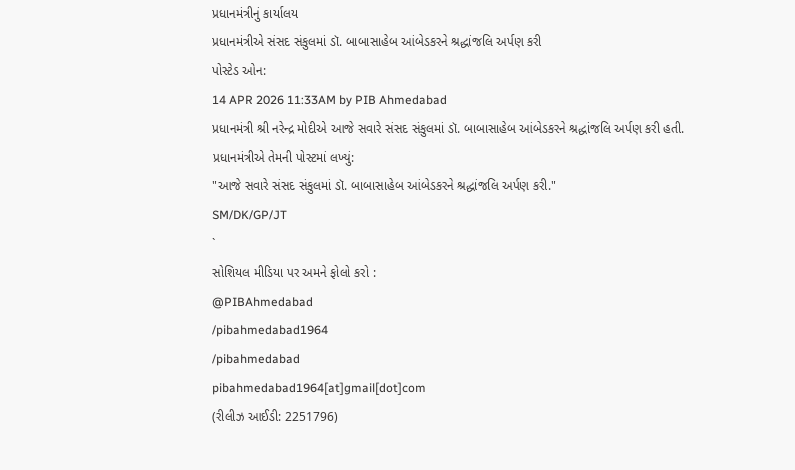પ્રધાનમંત્રીનું કાર્યાલય
પ્રધાનમંત્રીએ સંસદ સંકુલમાં ડૉ. બાબાસાહેબ આંબેડકરને શ્રદ્ધાંજલિ અર્પણ કરી
પોસ્ટેડ ઓન:
14 APR 2026 11:33AM by PIB Ahmedabad
પ્રધાનમંત્રી શ્રી નરેન્દ્ર મોદીએ આજે સવારે સંસદ સંકુલમાં ડૉ. બાબાસાહેબ આંબેડકરને શ્રદ્ધાંજલિ અર્પણ કરી હતી.
પ્રધાનમંત્રીએ તેમની પોસ્ટમાં લખ્યું:
"આજે સવારે સંસદ સંકુલમાં ડૉ. બાબાસાહેબ આંબેડકરને શ્રદ્ધાંજલિ અર્પણ કરી."
SM/DK/GP/JT
`
સોશિયલ મીડિયા પર અમને ફોલો કરો :
@PIBAhmedabad
/pibahmedabad1964
/pibahmedabad
pibahmedabad1964[at]gmail[dot]com
(રીલીઝ આઈડી: 2251796)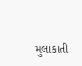મુલાકાતી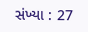સંખ્યા : 27